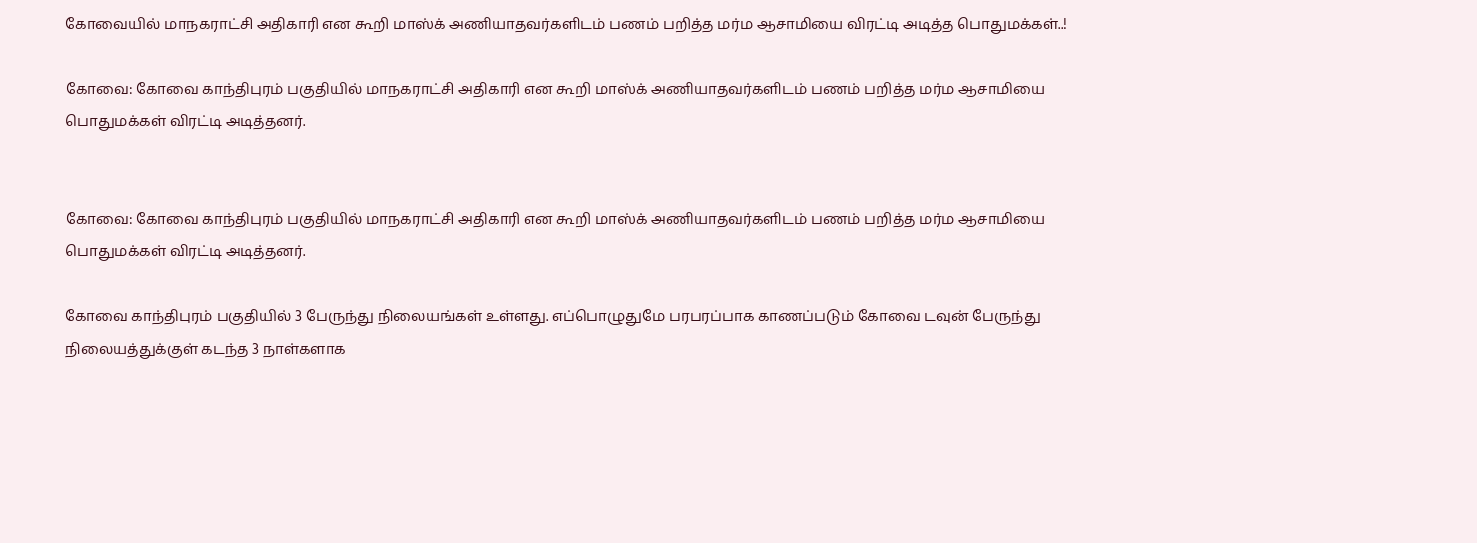கோவையில் மாநகராட்சி அதிகாரி என கூறி மாஸ்க் அணியாதவர்களிடம் பணம் பறித்த மர்ம ஆசாமியை விரட்டி அடித்த பொதுமக்கள்..!

கோவை: கோவை காந்திபுரம் பகுதியில் மாநகராட்சி அதிகாரி என கூறி மாஸ்க் அணியாதவர்களிடம் பணம் பறித்த மர்ம ஆசாமியை பொதுமக்கள் விரட்டி அடித்தனர்.


கோவை: கோவை காந்திபுரம் பகுதியில் மாநகராட்சி அதிகாரி என கூறி மாஸ்க் அணியாதவர்களிடம் பணம் பறித்த மர்ம ஆசாமியை பொதுமக்கள் விரட்டி அடித்தனர்.

கோவை காந்திபுரம் பகுதியில் 3 பேருந்து நிலையங்கள் உள்ளது. எப்பொழுதுமே பரபரப்பாக காணப்படும் கோவை டவுன் பேருந்து நிலையத்துக்குள் கடந்த 3 நாள்களாக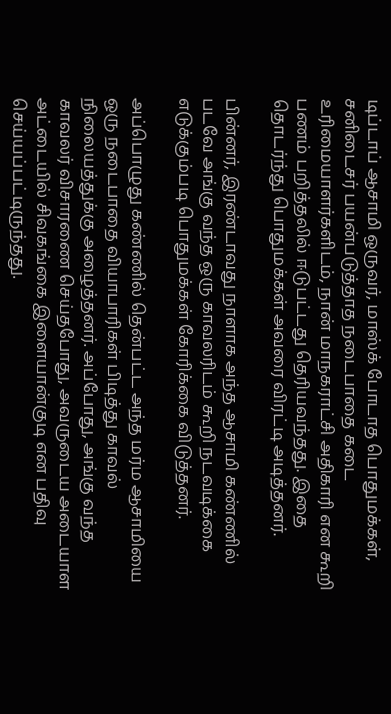டிப்டாப் ஆசாமி ஒருவர், மாஸ்க் போடாத பொதுமக்கள், சனிடைசர் பயன்படுத்தாத நடைபாதை கடை உரிமையாளர்களிடம், நான் மாநகராட்சி அதிகாரி என கூறி பணம் பறித்தலில் ஈடுபட்டது தெரியவந்தது. இதை தொடர்ந்து பொதுமக்கள் அவரை விரட்டி அடித்தனர்.

பின்னர், இரண்டாவது நாளாக அந்த ஆசாமி கண்ணில் படவே அங்கு வந்த ஒரு காவலரிடம் கூறி நடவடிக்கை எடுக்கும்படி பொதுமக்கள் கோரிக்கை விடுத்தனர்.

அப்பொழுது கண்ணில் தென்பட்ட அந்த மர்ம ஆசாமியை ஒரு நடைபாதை வியாபாரிகள் பிடித்து காவல் நிலையத்துக்கு அழைத்தனர். அப்போது, அங்கு வந்த காவலர் விசாரணை செய்தபோது, அவருடைய அடையாள அட்டையில் சிவகங்கை இளையான்குடி என பதிவு செய்யப்பட்டிருந்தது.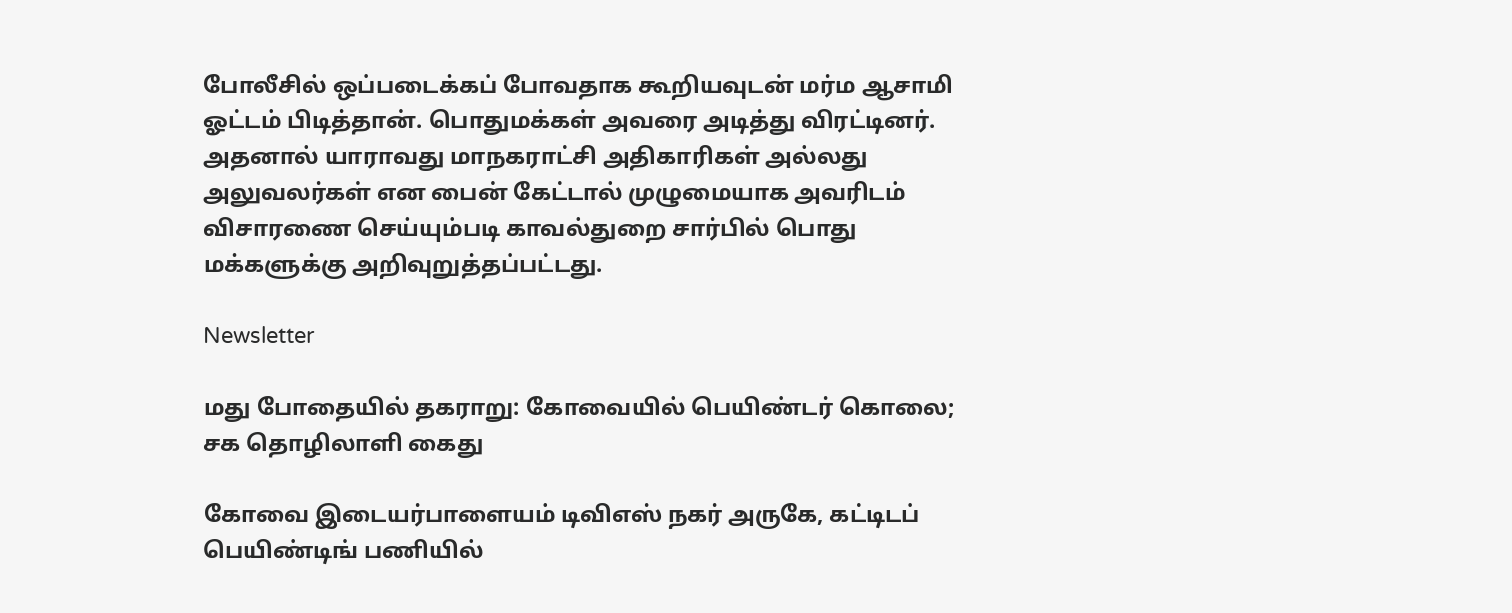போலீசில் ஒப்படைக்கப் போவதாக கூறியவுடன் மர்ம ஆசாமி ஓட்டம் பிடித்தான். பொதுமக்கள் அவரை அடித்து விரட்டினர். அதனால் யாராவது மாநகராட்சி அதிகாரிகள் அல்லது அலுவலர்கள் என பைன் கேட்டால் முழுமையாக அவரிடம் விசாரணை செய்யும்படி காவல்துறை சார்பில் பொது மக்களுக்கு அறிவுறுத்தப்பட்டது.

Newsletter

மது போதையில் தகராறு: கோவையில் பெயிண்டர் கொலை; சக தொழிலாளி கைது

கோவை இடையர்பாளையம் டிவிஎஸ் நகர் அருகே, கட்டிடப் பெயிண்டிங் பணியில்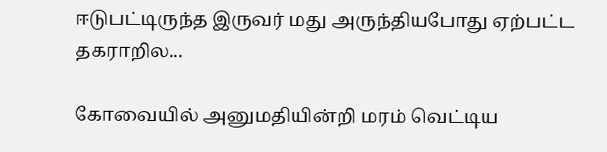ஈடுபட்டிருந்த இருவர் மது அருந்தியபோது ஏற்பட்ட தகராறில...

கோவையில் அனுமதியின்றி மரம் வெட்டிய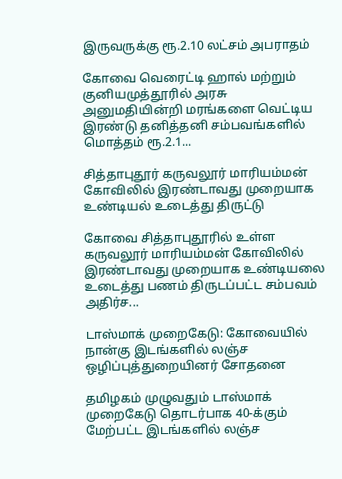இருவருக்கு ரூ.2.10 லட்சம் அபராதம்

கோவை வெரைட்டி ஹால் மற்றும் குனியமுத்தூரில் அரசு அனுமதியின்றி மரங்களை வெட்டிய இரண்டு தனித்தனி சம்பவங்களில் மொத்தம் ரூ.2.1...

சித்தாபுதூர் கருவலூர் மாரியம்மன் கோவிலில் இரண்டாவது முறையாக உண்டியல் உடைத்து திருட்டு

கோவை சித்தாபுதூரில் உள்ள கருவலூர் மாரியம்மன் கோவிலில் இரண்டாவது முறையாக உண்டியலை உடைத்து பணம் திருடப்பட்ட சம்பவம் அதிர்ச...

டாஸ்மாக் முறைகேடு: கோவையில் நான்கு இடங்களில் லஞ்ச ஒழிப்புத்துறையினர் சோதனை

தமிழகம் முழுவதும் டாஸ்மாக் முறைகேடு தொடர்பாக 40-க்கும் மேற்பட்ட இடங்களில் லஞ்ச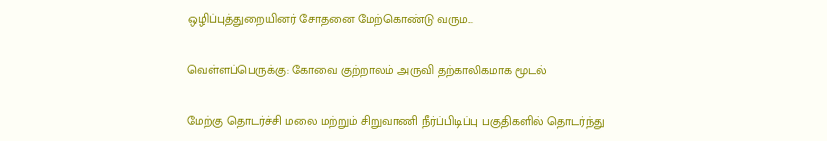ஒழிப்புத்துறையினர் சோதனை மேற்கொண்டு வரும...

வெள்ளப்பெருக்கு: கோவை குற்றாலம் அருவி தற்காலிகமாக மூடல்

மேற்கு தொடர்ச்சி மலை மற்றும் சிறுவாணி நீர்ப்பிடிப்பு பகுதிகளில் தொடர்ந்து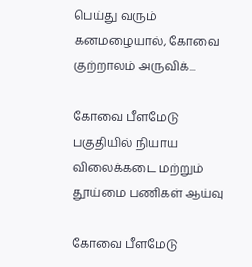பெய்து வரும் கனமழையால், கோவை குற்றாலம் அருவிக்...

கோவை பீளமேடு பகுதியில் நியாய விலைக்கடை மற்றும் தூய்மை பணிகள் ஆய்வு

கோவை பீளமேடு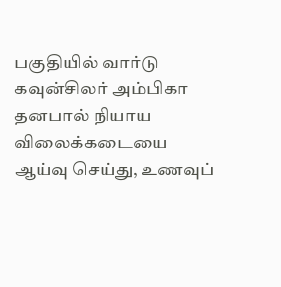பகுதியில் வார்டு கவுன்சிலர் அம்பிகா தனபால் நியாய விலைக்கடையை ஆய்வு செய்து, உணவுப்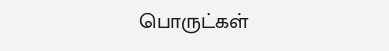பொருட்கள்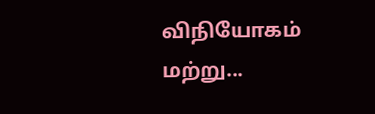விநியோகம் மற்று...